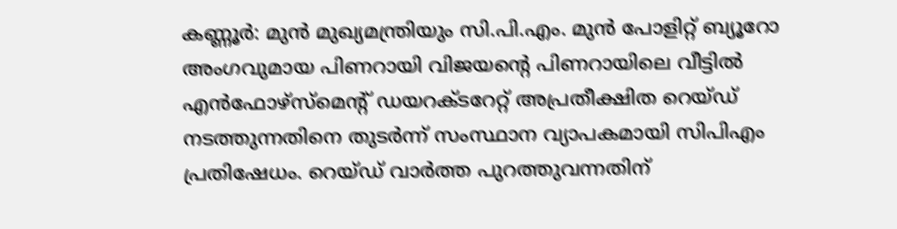കണ്ണൂർ: മുൻ മുഖ്യമന്ത്രിയും സി.പി.എം. മുൻ പോളിറ്റ് ബ്യൂറോ അംഗവുമായ പിണറായി വിജയന്റെ പിണറായിലെ വീട്ടിൽ എൻഫോഴ്സ്മെന്റ് ഡയറക്ടറേറ്റ് അപ്രതീക്ഷിത റെയ്ഡ് നടത്തുന്നതിനെ തുടർന്ന് സംസ്ഥാന വ്യാപകമായി സിപിഎം പ്രതിഷേധം. റെയ്ഡ് വാർത്ത പുറത്തുവന്നതിന്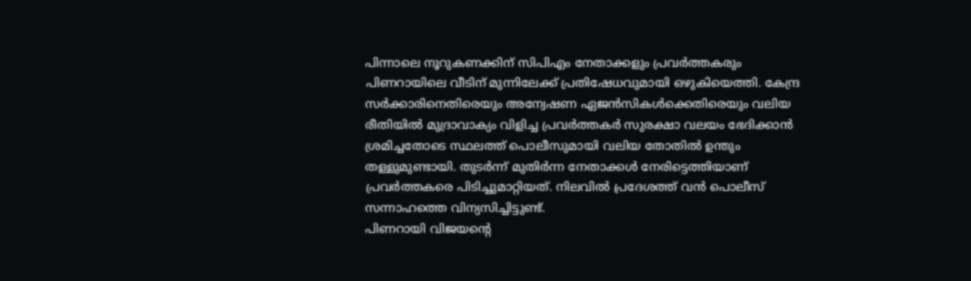പിന്നാലെ നൂറുകണക്കിന് സിപിഎം നേതാക്കളും പ്രവർത്തകരും പിണറായിലെ വീടിന് മുന്നിലേക്ക് പ്രതിഷേധവുമായി ഒഴുകിയെത്തി. കേന്ദ്ര സർക്കാരിനെതിരെയും അന്വേഷണ ഏജൻസികൾക്കെതിരെയും വലിയ രീതിയിൽ മുദ്രാവാക്യം വിളിച്ച പ്രവർത്തകർ സുരക്ഷാ വലയം ഭേദിക്കാൻ ശ്രമിച്ചതോടെ സ്ഥലത്ത് പൊലീസുമായി വലിയ തോതിൽ ഉന്തും തള്ളുമുണ്ടായി. തുടർന്ന് മുതിർന്ന നേതാക്കൾ നേരിട്ടെത്തിയാണ് പ്രവർത്തകരെ പിടിച്ചുമാറ്റിയത്. നിലവിൽ പ്രദേശത്ത് വൻ പൊലീസ് സന്നാഹത്തെ വിന്യസിച്ചിട്ടുണ്ട്.
പിണറായി വിജയന്റെ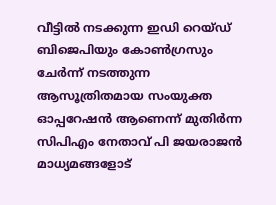വീട്ടിൽ നടക്കുന്ന ഇഡി റെയ്ഡ് ബിജെപിയും കോൺഗ്രസും ചേർന്ന് നടത്തുന്ന ആസൂത്രിതമായ സംയുക്ത ഓപ്പറേഷൻ ആണെന്ന് മുതിർന്ന സിപിഎം നേതാവ് പി ജയരാജൻ മാധ്യമങ്ങളോട്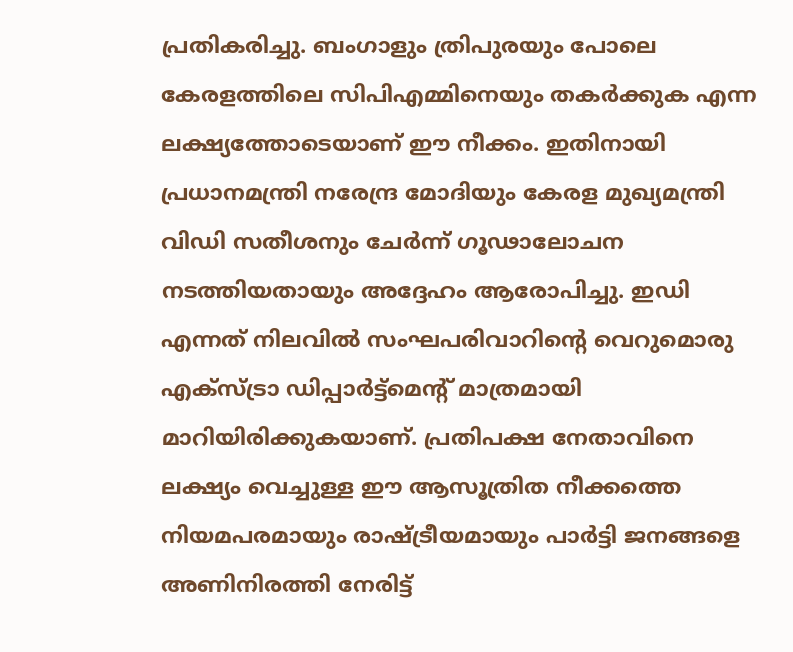പ്രതികരിച്ചു. ബംഗാളും ത്രിപുരയും പോലെ കേരളത്തിലെ സിപിഎമ്മിനെയും തകർക്കുക എന്ന ലക്ഷ്യത്തോടെയാണ് ഈ നീക്കം. ഇതിനായി പ്രധാനമന്ത്രി നരേന്ദ്ര മോദിയും കേരള മുഖ്യമന്ത്രി വിഡി സതീശനും ചേർന്ന് ഗൂഢാലോചന നടത്തിയതായും അദ്ദേഹം ആരോപിച്ചു. ഇഡി എന്നത് നിലവിൽ സംഘപരിവാറിന്റെ വെറുമൊരു എക്സ്ട്രാ ഡിപ്പാർട്ട്മെന്റ് മാത്രമായി മാറിയിരിക്കുകയാണ്. പ്രതിപക്ഷ നേതാവിനെ ലക്ഷ്യം വെച്ചുള്ള ഈ ആസൂത്രിത നീക്കത്തെ നിയമപരമായും രാഷ്ട്രീയമായും പാർട്ടി ജനങ്ങളെ അണിനിരത്തി നേരിട്ട്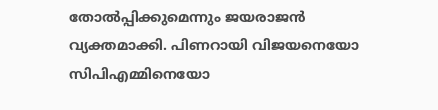തോൽപ്പിക്കുമെന്നും ജയരാജൻ വ്യക്തമാക്കി. പിണറായി വിജയനെയോ സിപിഎമ്മിനെയോ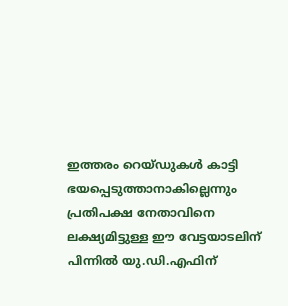ഇത്തരം റെയ്ഡുകൾ കാട്ടി ഭയപ്പെടുത്താനാകില്ലെന്നും പ്രതിപക്ഷ നേതാവിനെ ലക്ഷ്യമിട്ടുള്ള ഈ വേട്ടയാടലിന് പിന്നിൽ യു.ഡി.എഫിന്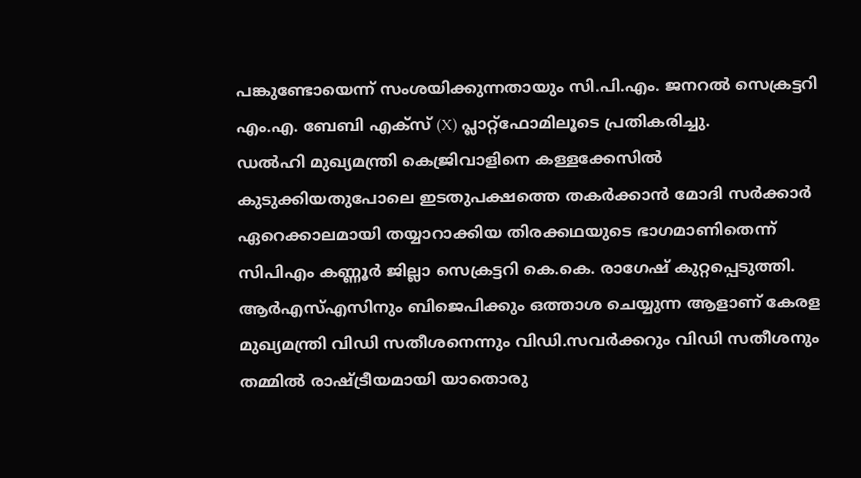പങ്കുണ്ടോയെന്ന് സംശയിക്കുന്നതായും സി.പി.എം. ജനറൽ സെക്രട്ടറി എം.എ. ബേബി എക്സ് (X) പ്ലാറ്റ്ഫോമിലൂടെ പ്രതികരിച്ചു.
ഡൽഹി മുഖ്യമന്ത്രി കെജ്രിവാളിനെ കള്ളക്കേസിൽ കുടുക്കിയതുപോലെ ഇടതുപക്ഷത്തെ തകർക്കാൻ മോദി സർക്കാർ ഏറെക്കാലമായി തയ്യാറാക്കിയ തിരക്കഥയുടെ ഭാഗമാണിതെന്ന് സിപിഎം കണ്ണൂർ ജില്ലാ സെക്രട്ടറി കെ.കെ. രാഗേഷ് കുറ്റപ്പെടുത്തി. ആർഎസ്എസിനും ബിജെപിക്കും ഒത്താശ ചെയ്യുന്ന ആളാണ് കേരള മുഖ്യമന്ത്രി വിഡി സതീശനെന്നും വിഡി.സവർക്കറും വിഡി സതീശനും തമ്മിൽ രാഷ്ട്രീയമായി യാതൊരു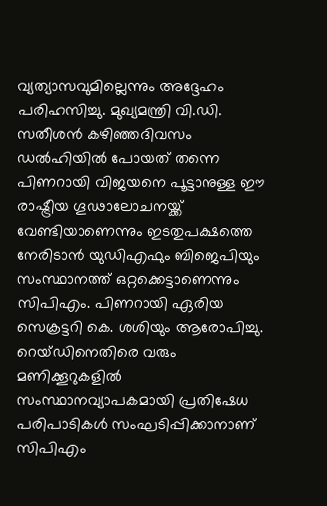വ്യത്യാസവുമില്ലെന്നും അദ്ദേഹം പരിഹസിച്ചു. മുഖ്യമന്ത്രി വി.ഡി. സതീശൻ കഴിഞ്ഞദിവസം ഡൽഹിയിൽ പോയത് തന്നെ പിണറായി വിജയനെ പൂട്ടാനുള്ള ഈ രാഷ്ട്രീയ ഗൂഢാലോചനയ്ക്ക് വേണ്ടിയാണെന്നും ഇടതുപക്ഷത്തെ നേരിടാൻ യുഡിഎഫും ബിജെപിയും സംസ്ഥാനത്ത് ഒറ്റക്കെട്ടാണെന്നും സിപിഎം. പിണറായി ഏരിയ സെക്രട്ടറി കെ. ശശിയും ആരോപിച്ചു. റെയ്ഡിനെതിരെ വരും മണിക്കൂറുകളിൽ സംസ്ഥാനവ്യാപകമായി പ്രതിഷേധ പരിപാടികൾ സംഘടിപ്പിക്കാനാണ് സിപിഎം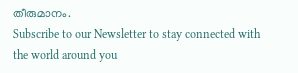തീരുമാനം.
Subscribe to our Newsletter to stay connected with the world around you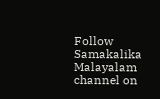Follow Samakalika Malayalam channel on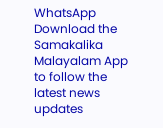WhatsApp
Download the Samakalika Malayalam App to follow the latest news updates